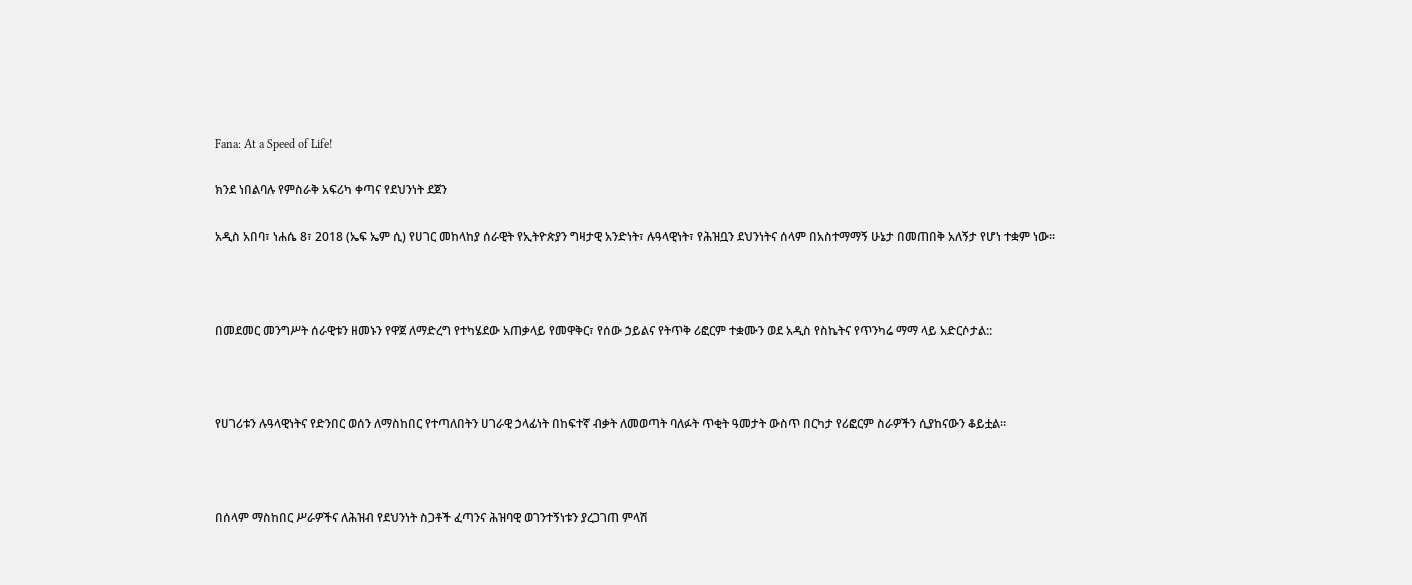Fana: At a Speed of Life!

ክንደ ነበልባሉ የምስራቅ አፍሪካ ቀጣና የደህንነት ደጀን

አዲስ አበባ፣ ነሐሴ 8፣ 2018 (ኤፍ ኤም ሲ) የሀገር መከላከያ ሰራዊት የኢትዮጵያን ግዛታዊ አንድነት፣ ሉዓላዊነት፣ የሕዝቧን ደህንነትና ሰላም በአስተማማኝ ሁኔታ በመጠበቅ አለኝታ የሆነ ተቋም ነው።



በመደመር መንግሥት ሰራዊቱን ዘመኑን የዋጀ ለማድረግ የተካሄደው አጠቃላይ የመዋቅር፣ የሰው ኃይልና የትጥቅ ሪፎርም ተቋሙን ወደ አዲስ የስኬትና የጥንካሬ ማማ ላይ አድርሶታል::



የሀገሪቱን ሉዓላዊነትና የድንበር ወሰን ለማስከበር የተጣለበትን ሀገራዊ ኃላፊነት በከፍተኛ ብቃት ለመወጣት ባለፉት ጥቂት ዓመታት ውስጥ በርካታ የሪፎርም ስራዎችን ሲያከናውን ቆይቷል።



በሰላም ማስከበር ሥራዎችና ለሕዝብ የደህንነት ስጋቶች ፈጣንና ሕዝባዊ ወገንተኝነቱን ያረጋገጠ ምላሽ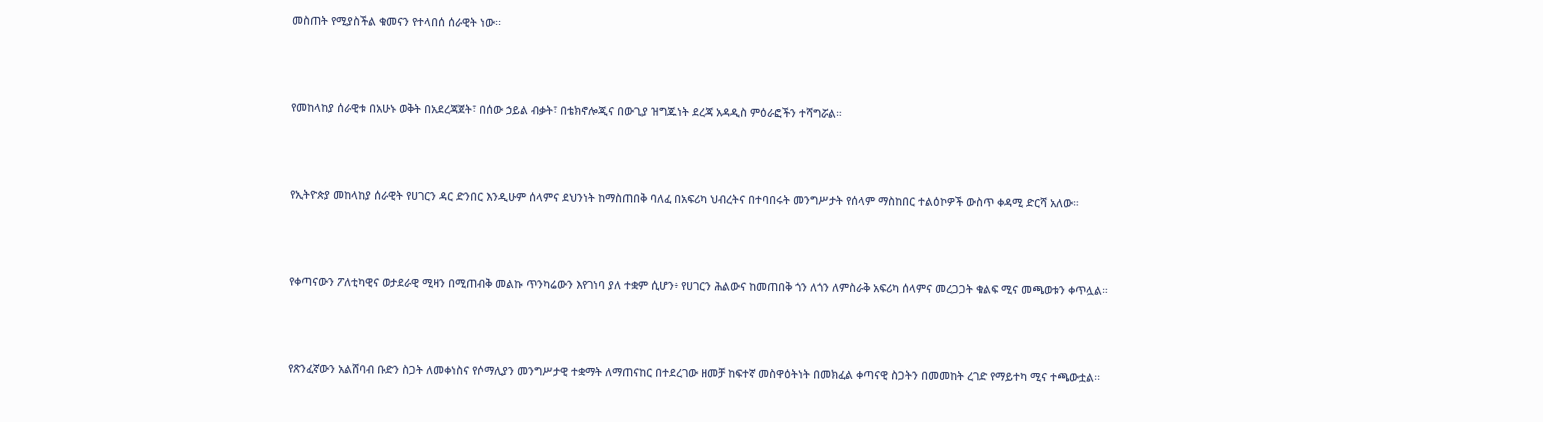መስጠት የሚያስችል ቁመናን የተላበሰ ሰራዊት ነው፡፡



የመከላከያ ሰራዊቱ በአሁኑ ወቅት በአደረጃጀት፣ በሰው ኃይል ብቃት፣ በቴክኖሎጂና በውጊያ ዝግጁነት ደረጃ አዳዲስ ምዕራፎችን ተሻግሯል።



የኢትዮጵያ መከላከያ ሰራዊት የሀገርን ዳር ድንበር እንዲሁም ሰላምና ደህንነት ከማስጠበቅ ባለፈ በአፍሪካ ህብረትና በተባበሩት መንግሥታት የሰላም ማስከበር ተልዕኮዎች ውስጥ ቀዳሚ ድርሻ አለው።



የቀጣናውን ፖለቲካዊና ወታደራዊ ሚዛን በሚጠብቅ መልኩ ጥንካሬውን እየገነባ ያለ ተቋም ሲሆን፥ የሀገርን ሕልውና ከመጠበቅ ጎን ለጎን ለምስራቅ አፍሪካ ሰላምና መረጋጋት ቁልፍ ሚና መጫወቱን ቀጥሏል።



የጽንፈኛውን አልሸባብ ቡድን ስጋት ለመቀነስና የሶማሊያን መንግሥታዊ ተቋማት ለማጠናከር በተደረገው ዘመቻ ከፍተኛ መስዋዕትነት በመክፈል ቀጣናዊ ስጋትን በመመከት ረገድ የማይተካ ሚና ተጫውቷል፡፡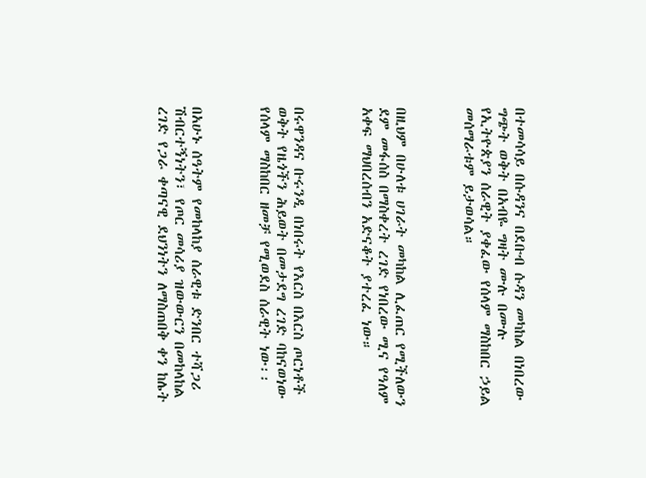በተመሳሳይ በሱዳንና በደቡብ ሱዳን መካከል በነበረው ግጭት ወቅት በአብዬ ግዛት ሙሉ በሙሉ የኢትዮጵያን ሰራዊት ያቀፈው የሰላም ማስከበር ኃይል መሰማራቱም ይታወሳል።



በዚህም በሁለቱ ሀገራት መካከል ሊፈጠር የሚችለውን ደም መፋሰስ በማስቀረት ረገድ የነበረው ሚና የዓለም አቀፍ ማህበረሰብን አድናቆት ያተረፈ ነው።



በሩዋንዳና ቡሩንዲ በነበሩት የእርስ በእርስ ጦርነቶች ወቅት የዜጎችን ሕይወት በመታደግ ረገድ ባከናወነው የሰላም ማስከበር ዘመቻ የሚወደስ ሰራዊት ነው፡፡



በአሁኑ ሰዓትም የመከላከያ ሰራዊቱ ድንበር ተሻጋሪ ሽብርተኝነትን፣ የጦር መሳሪያ ዝውውርን በመከላከል ረገድ የጋራ ቀጣናዊ ደህንነትን ለማስጠበቅ ቀን ከሌት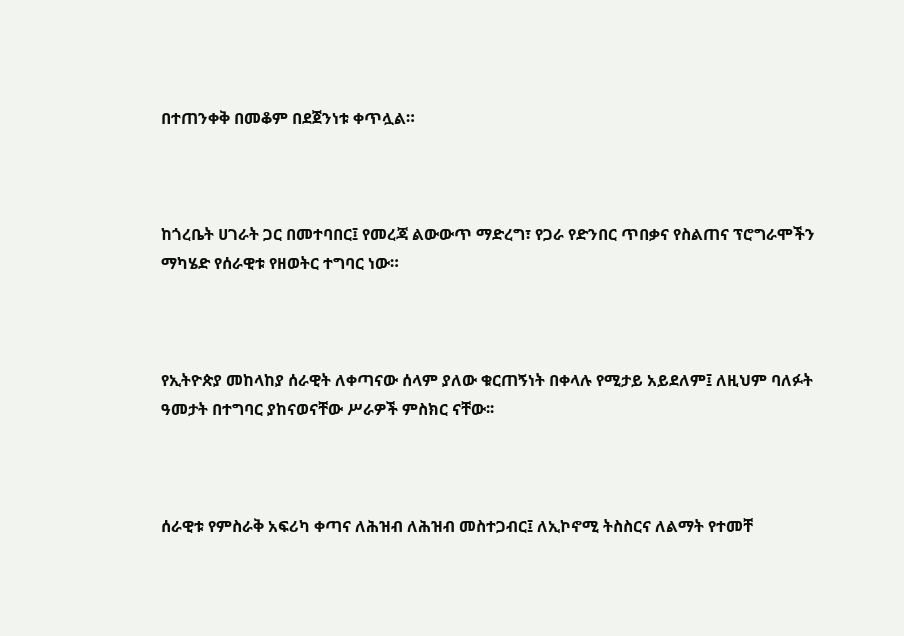በተጠንቀቅ በመቆም በደጀንነቱ ቀጥሏል።



ከጎረቤት ሀገራት ጋር በመተባበር፤ የመረጃ ልውውጥ ማድረግ፣ የጋራ የድንበር ጥበቃና የስልጠና ፕሮግራሞችን ማካሄድ የሰራዊቱ የዘወትር ተግባር ነው።



የኢትዮጵያ መከላከያ ሰራዊት ለቀጣናው ሰላም ያለው ቁርጠኝነት በቀላሉ የሚታይ አይደለም፤ ለዚህም ባለፉት ዓመታት በተግባር ያከናወናቸው ሥራዎች ምስክር ናቸው፡፡



ሰራዊቱ የምስራቅ አፍሪካ ቀጣና ለሕዝብ ለሕዝብ መስተጋብር፤ ለኢኮኖሚ ትስስርና ለልማት የተመቸ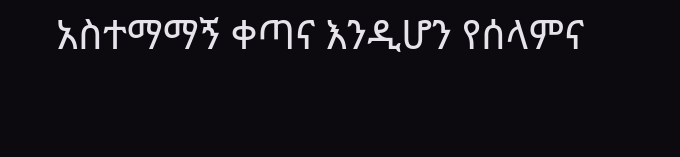አስተማማኝ ቀጣና እንዲሆን የሰላምና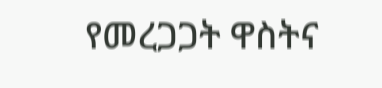የመረጋጋት ዋስትና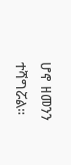ሆኖ ዘመንን ተሻግሯል።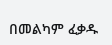በመልካም ፈቃዱ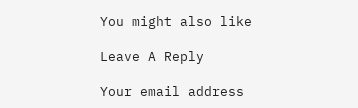You might also like

Leave A Reply

Your email address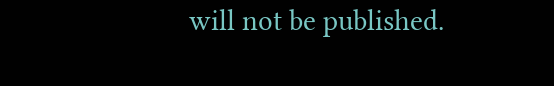will not be published.